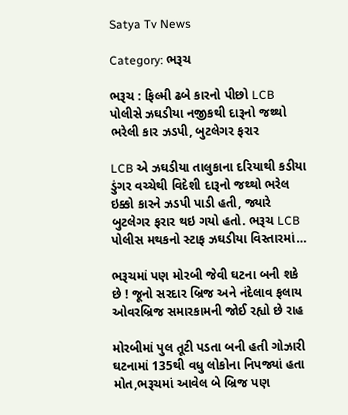Satya Tv News

Category: ભરૂચ

ભરૂચ : ફિલ્મી ઢબે કારનો પીછો LCB પોલીસે ઝઘડીયા નજીકથી દારૂનો જથ્થો ભરેલી કાર ઝડપી, બુટલેગર ફરાર

LCB એ ઝઘડીયા તાલુકાના દરિયાથી કડીયા ડુંગર વચ્ચેથી વિદેશી દારૂનો જથ્થો ભરેલ ઇક્કો કારને ઝડપી પાડી હતી, જ્યારે બુટલેગર ફરાર થઇ ગયો હતો. ભરૂચ LCB પોલીસ મથકનો સ્ટાફ ઝઘડીયા વિસ્તારમાં…

ભરૂચમાં પણ મોરબી જેવી ઘટના બની શકે છે ! જૂનો સરદાર બ્રિજ અને નંદેલાવ ફલાય ઓવરબ્રિજ સમારકામની જોઈ રહ્યો છે રાહ

મોરબીમાં પુલ તૂટી પડતા બની હતી ગોઝારી ઘટનામાં 135થી વધુ લોકોના નિપજ્યાં હતા મોત,ભરૂચમાં આવેલ બે બ્રિજ પણ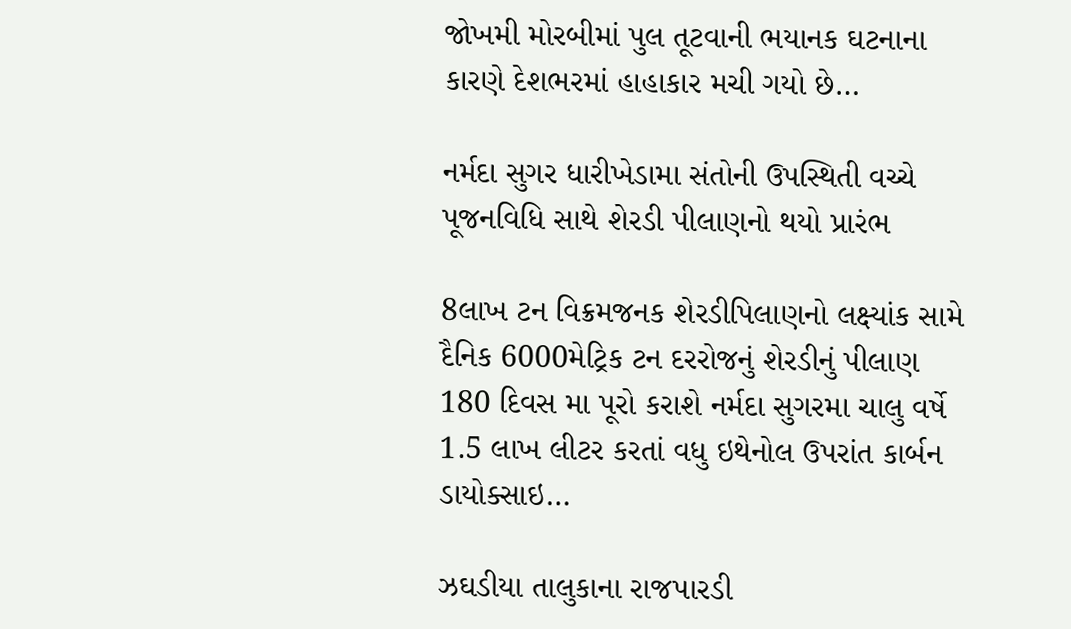જોખમી મોરબીમાં પુલ તૂટવાની ભયાનક ઘટનાના કારણે દેશભરમાં હાહાકાર મચી ગયો છે…

નર્મદા સુગર ધારીખેડામા સંતોની ઉપસ્થિતી વચ્ચે પૂજનવિધિ સાથે શેરડી પીલાણનો થયો પ્રારંભ

8લાખ ટન વિક્રમજનક શેરડીપિલાણનો લક્ષ્યાંક સામે દૈનિક 6000મેટ્રિક ટન દરરોજનું શેરડીનું પીલાણ 180 દિવસ મા પૂરો કરાશે નર્મદા સુગરમા ચાલુ વર્ષે 1.5 લાખ લીટર કરતાં વધુ ઇથેનોલ ઉપરાંત કાર્બન ડાયોક્સાઇ…

ઝઘડીયા તાલુકાના રાજપારડી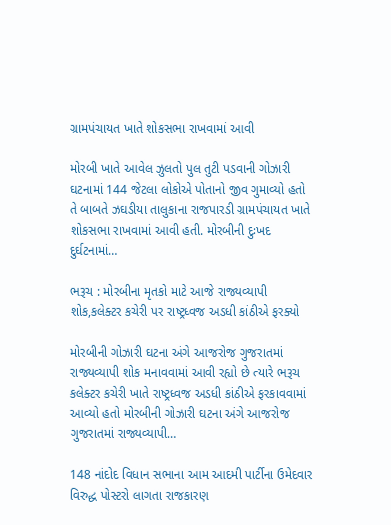ગ્રામપંચાયત ખાતે શોકસભા રાખવામાં આવી

મોરબી ખાતે આવેલ ઝુલતો પુલ તુટી પડવાની ગોઝારી ઘટનામાં 144 જેટલા લોકોએ પોતાનો જીવ ગુમાવ્યો હતો તે બાબતે ઝઘડીયા તાલુકાના રાજપારડી ગ્રામપંચાયત ખાતે શોકસભા રાખવામાં આવી હતી. મોરબીની દુઃખદ દુર્ઘટનામાં…

ભરૂચ : મોરબીના મૃતકો માટે આજે રાજ્યવ્યાપી શોક,કલેક્ટર કચેરી પર રાષ્ટ્રધ્વજ અડધી કાંઠીએ ફરક્યો

મોરબીની ગોઝારી ઘટના અંગે આજરોજ ગુજરાતમાં રાજ્યવ્યાપી શોક મનાવવામાં આવી રહ્યો છે ત્યારે ભરૂચ કલેક્ટર કચેરી ખાતે રાષ્ટ્રધ્વજ અડધી કાંઠીએ ફરકાવવામાં આવ્યો હતો મોરબીની ગોઝારી ઘટના અંગે આજરોજ ગુજરાતમાં રાજ્યવ્યાપી…

148 નાંદોદ વિધાન સભાના આમ આદમી પાર્ટીના ઉમેદવાર વિરુદ્ધ પોસ્ટરો લાગતા રાજકારણ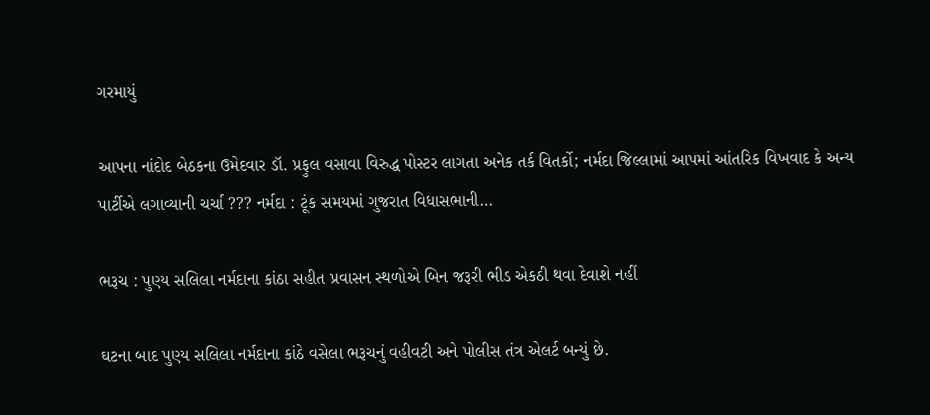ગરમાયું

આપના નાંદોદ બેઠકના ઉમેદવાર ડૉ. પ્રફુલ વસાવા વિરુદ્ધ પોસ્ટર લાગતા અનેક તર્ક વિતર્કો; નર્મદા જિલ્લામાં આપમાં આંતરિક વિખવાદ કે અન્ય પાર્ટીએ લગાવ્યાની ચર્ચા ??? નર્મદા : ટૂંક સમયમાં ગુજરાત વિધાસભાની…

ભરૂચ : પુણ્ય સલિલા નર્મદાના કાંઠા સહીત પ્રવાસન સ્થળોએ બિન જરૂરી ભીડ એકઠી થવા દેવાશે નહીં

ઘટના બાદ પુણ્ય સલિલા નર્મદાના કાંઠે વસેલા ભરૂચનું વહીવટી અને પોલીસ તંત્ર એલર્ટ બન્યું છે.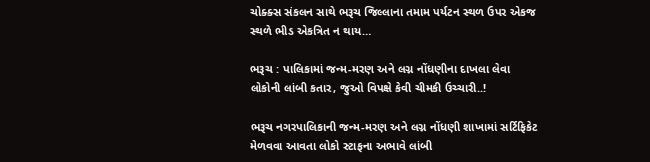ચોક્ક્સ સંકલન સાથે ભરૂચ જિલ્લાના તમામ પર્યટન સ્થળ ઉપર એકજ સ્થળે ભીડ એકત્રિત ન થાય…

ભરૂચ : પાલિકામાં જન્મ-મરણ અને લગ્ન નોંધણીના દાખલા લેવા લોકોની લાંબી કતાર, જુઓ વિપક્ષે કેવી ચીમકી ઉચ્ચારી..!

ભરૂચ નગરપાલિકાની જન્મ-મરણ અને લગ્ન નોંધણી શાખામાં સર્ટિફિકેટ મેળવવા આવતા લોકો સ્ટાફના અભાવે લાંબી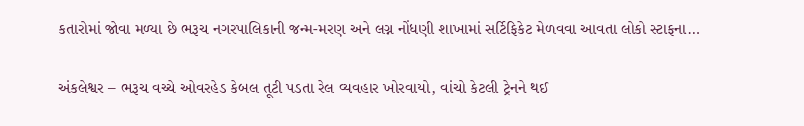કતારોમાં જોવા મળ્યા છે ભરૂચ નગરપાલિકાની જન્મ-મરણ અને લગ્ન નોંધણી શાખામાં સર્ટિફિકેટ મેળવવા આવતા લોકો સ્ટાફના…

અંકલેશ્વર – ભરૂચ વચ્ચે ઓવરહેડ કેબલ તૂટી પડતા રેલ વ્યવહાર ખોરવાયો, વાંચો કેટલી ટ્રેનને થઈ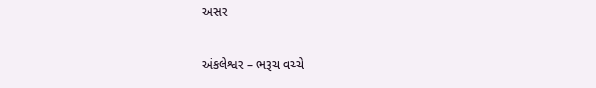અસર

અંકલેશ્વર – ભરૂચ વચ્ચે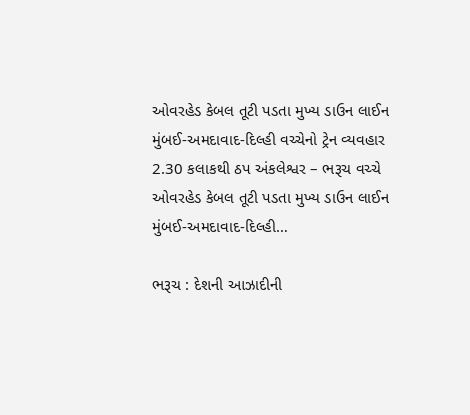ઓવરહેડ કેબલ તૂટી પડતા મુખ્ય ડાઉન લાઈન મુંબઈ-અમદાવાદ-દિલ્હી વચ્ચેનો ટ્રેન વ્યવહાર 2.30 કલાકથી ઠપ અંકલેશ્વર – ભરૂચ વચ્ચે ઓવરહેડ કેબલ તૂટી પડતા મુખ્ય ડાઉન લાઈન મુંબઈ-અમદાવાદ-દિલ્હી…

ભરૂચ : દેશની આઝાદીની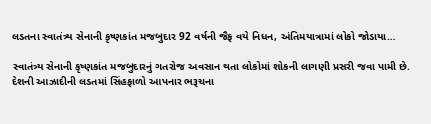લડતના સ્વાતંત્ર્ય સેનાની કૃષ્ણકાંત મજબુદાર 92 વર્ષની જૈફ વયે નિધન, અંતિમયાત્રામાં લોકો જોડાયા…

સ્વાતંત્ર્ય સેનાની કૃષ્ણકાંત મજબુદારનું ગતરોજ અવસાન થતા લોકોમાં શોકની લાગણી પ્રસરી જવા પામી છે. દેશની આઝાદીની લડતમાં સિંહફાળો આપનાર ભરૂચના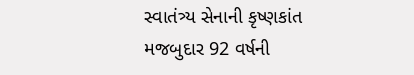સ્વાતંત્ર્ય સેનાની કૃષ્ણકાંત મજબુદાર 92 વર્ષની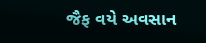જૈફ વયે અવસાન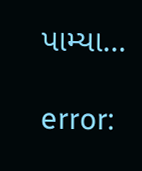પામ્યા…

error: